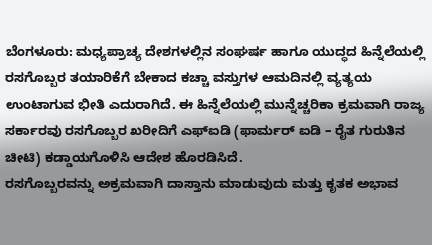ಬೆಂಗಳೂರು: ಮಧ್ಯಪ್ರಾಚ್ಯ ದೇಶಗಳಲ್ಲಿನ ಸಂಘರ್ಷ ಹಾಗೂ ಯುದ್ಧದ ಹಿನ್ನೆಲೆಯಲ್ಲಿ ರಸಗೊಬ್ಬರ ತಯಾರಿಕೆಗೆ ಬೇಕಾದ ಕಚ್ಚಾ ವಸ್ತುಗಳ ಆಮದಿನಲ್ಲಿ ವ್ಯತ್ಯಯ ಉಂಟಾಗುವ ಭೀತಿ ಎದುರಾಗಿದೆ. ಈ ಹಿನ್ನೆಲೆಯಲ್ಲಿ ಮುನ್ನೆಚ್ಚರಿಕಾ ಕ್ರಮವಾಗಿ ರಾಜ್ಯ ಸರ್ಕಾರವು ರಸಗೊಬ್ಬರ ಖರೀದಿಗೆ ಎಫ್ಐಡಿ (ಫಾರ್ಮರ್ ಐಡಿ – ರೈತ ಗುರುತಿನ ಚೀಟಿ) ಕಡ್ಡಾಯಗೊಳಿಸಿ ಆದೇಶ ಹೊರಡಿಸಿದೆ.
ರಸಗೊಬ್ಬರವನ್ನು ಅಕ್ರಮವಾಗಿ ದಾಸ್ತಾನು ಮಾಡುವುದು ಮತ್ತು ಕೃತಕ ಅಭಾವ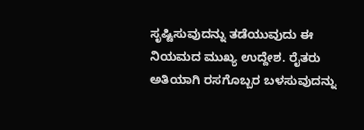ಸೃಷ್ಟಿಸುವುದನ್ನು ತಡೆಯುವುದು ಈ ನಿಯಮದ ಮುಖ್ಯ ಉದ್ದೇಶ. ರೈತರು ಅತಿಯಾಗಿ ರಸಗೊಬ್ಬರ ಬಳಸುವುದನ್ನು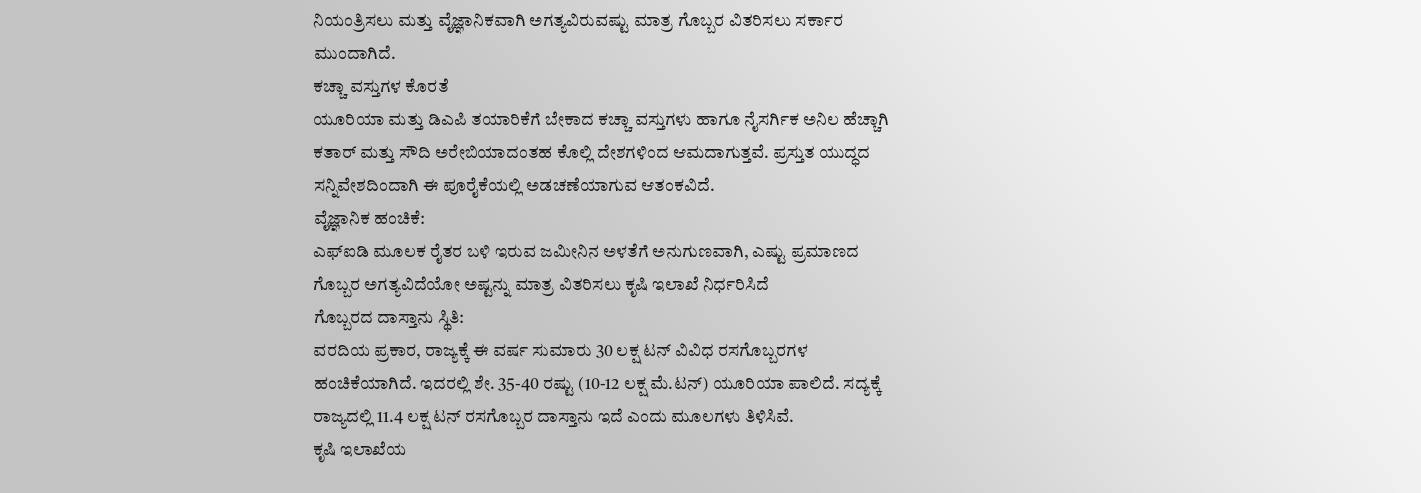ನಿಯಂತ್ರಿಸಲು ಮತ್ತು ವೈಜ್ಞಾನಿಕವಾಗಿ ಅಗತ್ಯವಿರುವಷ್ಟು ಮಾತ್ರ ಗೊಬ್ಬರ ವಿತರಿಸಲು ಸರ್ಕಾರ ಮುಂದಾಗಿದೆ.
ಕಚ್ಚಾ ವಸ್ತುಗಳ ಕೊರತೆ
ಯೂರಿಯಾ ಮತ್ತು ಡಿಎಪಿ ತಯಾರಿಕೆಗೆ ಬೇಕಾದ ಕಚ್ಚಾ ವಸ್ತುಗಳು ಹಾಗೂ ನೈಸರ್ಗಿಕ ಅನಿಲ ಹೆಚ್ಚಾಗಿ ಕತಾರ್ ಮತ್ತು ಸೌದಿ ಅರೇಬಿಯಾದಂತಹ ಕೊಲ್ಲಿ ದೇಶಗಳಿಂದ ಆಮದಾಗುತ್ತವೆ. ಪ್ರಸ್ತುತ ಯುದ್ಧದ ಸನ್ನಿವೇಶದಿಂದಾಗಿ ಈ ಪೂರೈಕೆಯಲ್ಲಿ ಅಡಚಣೆಯಾಗುವ ಆತಂಕವಿದೆ.
ವೈಜ್ಞಾನಿಕ ಹಂಚಿಕೆ:
ಎಫ್ಐಡಿ ಮೂಲಕ ರೈತರ ಬಳಿ ಇರುವ ಜಮೀನಿನ ಅಳತೆಗೆ ಅನುಗುಣವಾಗಿ, ಎಷ್ಟು ಪ್ರಮಾಣದ ಗೊಬ್ಬರ ಅಗತ್ಯವಿದೆಯೋ ಅಷ್ಟನ್ನು ಮಾತ್ರ ವಿತರಿಸಲು ಕೃಷಿ ಇಲಾಖೆ ನಿರ್ಧರಿಸಿದೆ
ಗೊಬ್ಬರದ ದಾಸ್ತಾನು ಸ್ಥಿತಿ:
ವರದಿಯ ಪ್ರಕಾರ, ರಾಜ್ಯಕ್ಕೆ ಈ ವರ್ಷ ಸುಮಾರು 30 ಲಕ್ಷ ಟನ್ ವಿವಿಧ ರಸಗೊಬ್ಬರಗಳ ಹಂಚಿಕೆಯಾಗಿದೆ. ಇದರಲ್ಲಿ ಶೇ. 35-40 ರಷ್ಟು (10-12 ಲಕ್ಷ ಮೆ.ಟನ್) ಯೂರಿಯಾ ಪಾಲಿದೆ. ಸದ್ಯಕ್ಕೆ ರಾಜ್ಯದಲ್ಲಿ 11.4 ಲಕ್ಷ ಟನ್ ರಸಗೊಬ್ಬರ ದಾಸ್ತಾನು ಇದೆ ಎಂದು ಮೂಲಗಳು ತಿಳಿಸಿವೆ.
ಕೃಷಿ ಇಲಾಖೆಯ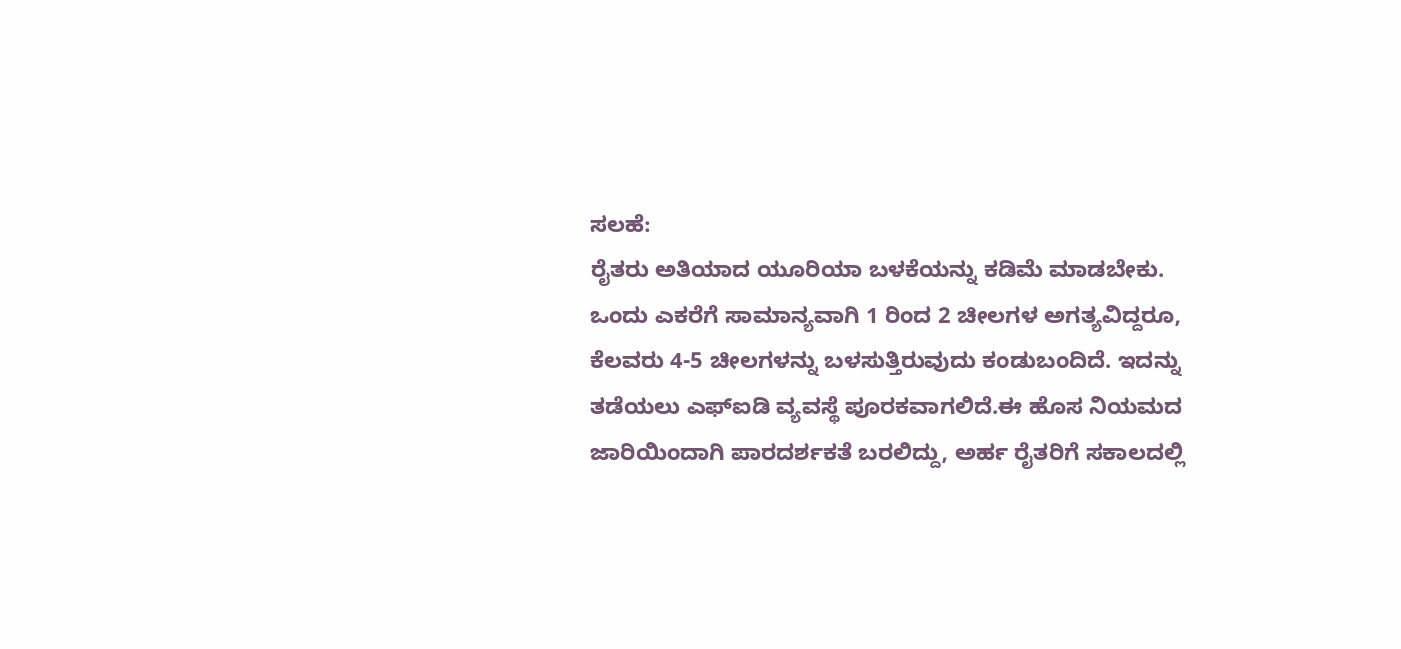ಸಲಹೆ:
ರೈತರು ಅತಿಯಾದ ಯೂರಿಯಾ ಬಳಕೆಯನ್ನು ಕಡಿಮೆ ಮಾಡಬೇಕು. ಒಂದು ಎಕರೆಗೆ ಸಾಮಾನ್ಯವಾಗಿ 1 ರಿಂದ 2 ಚೀಲಗಳ ಅಗತ್ಯವಿದ್ದರೂ, ಕೆಲವರು 4-5 ಚೀಲಗಳನ್ನು ಬಳಸುತ್ತಿರುವುದು ಕಂಡುಬಂದಿದೆ. ಇದನ್ನು ತಡೆಯಲು ಎಫ್ಐಡಿ ವ್ಯವಸ್ಥೆ ಪೂರಕವಾಗಲಿದೆ.ಈ ಹೊಸ ನಿಯಮದ ಜಾರಿಯಿಂದಾಗಿ ಪಾರದರ್ಶಕತೆ ಬರಲಿದ್ದು, ಅರ್ಹ ರೈತರಿಗೆ ಸಕಾಲದಲ್ಲಿ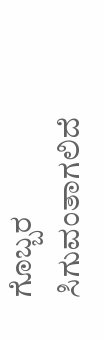ಗೊಬ್ಬರ ಸಿಗುವಂತಾಗಲಿದೆ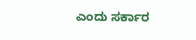ಎಂದು ಸರ್ಕಾರ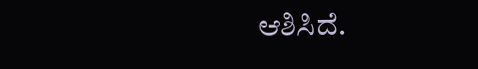ಆಶಿಸಿದೆ.